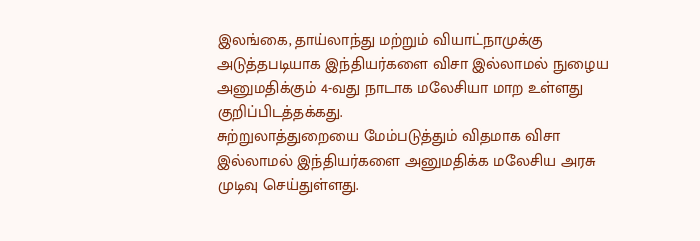இலங்கை, தாய்லாந்து மற்றும் வியாட்நாமுக்கு அடுத்தபடியாக இந்தியர்களை விசா இல்லாமல் நுழைய அனுமதிக்கும் 4-வது நாடாக மலேசியா மாற உள்ளது குறிப்பிடத்தக்கது.
சுற்றுலாத்துறையை மேம்படுத்தும் விதமாக விசா இல்லாமல் இந்தியர்களை அனுமதிக்க மலேசிய அரசு முடிவு செய்துள்ளது.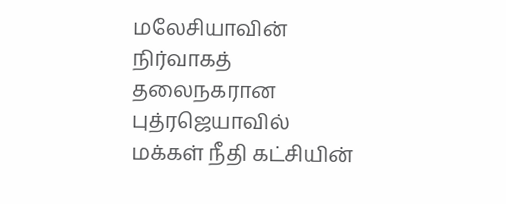மலேசியாவின் நிர்வாகத் தலைநகரான புத்ரஜெயாவில் மக்கள் நீதி கட்சியின்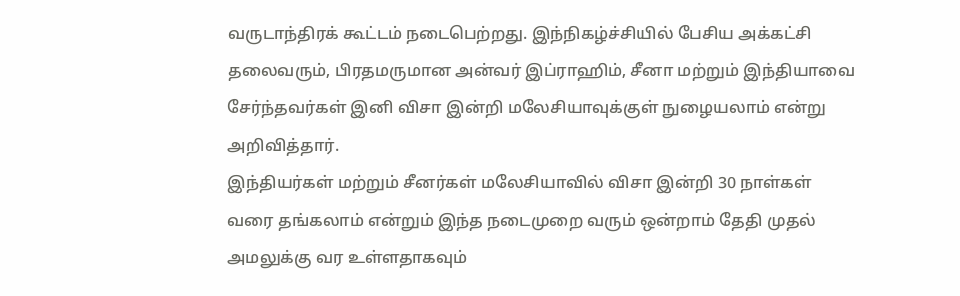வருடாந்திரக் கூட்டம் நடைபெற்றது. இந்நிகழ்ச்சியில் பேசிய அக்கட்சி தலைவரும், பிரதமருமான அன்வர் இப்ராஹிம், சீனா மற்றும் இந்தியாவை சேர்ந்தவர்கள் இனி விசா இன்றி மலேசியாவுக்குள் நுழையலாம் என்று அறிவித்தார்.
இந்தியர்கள் மற்றும் சீனர்கள் மலேசியாவில் விசா இன்றி 30 நாள்கள் வரை தங்கலாம் என்றும் இந்த நடைமுறை வரும் ஒன்றாம் தேதி முதல் அமலுக்கு வர உள்ளதாகவும்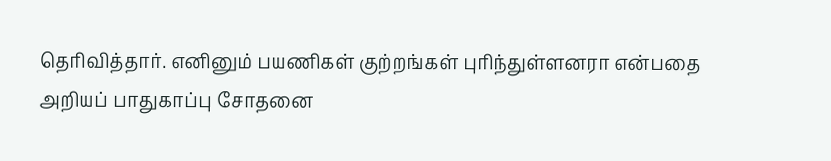தெரிவித்தார். எனினும் பயணிகள் குற்றங்கள் புரிந்துள்ளனரா என்பதை அறியப் பாதுகாப்பு சோதனை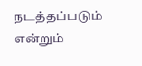நடத்தப்படும் என்றும்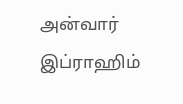அன்வார் இப்ராஹிம்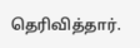தெரிவித்தார்.